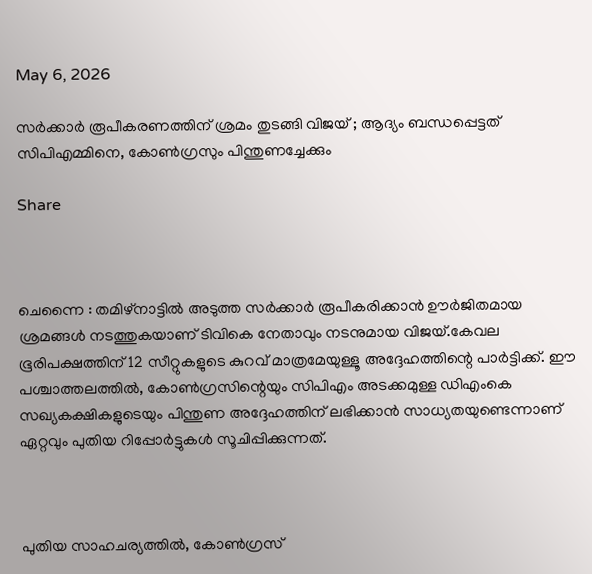May 6, 2026

സര്‍ക്കാര്‍ രൂപീകരണത്തിന് ശ്രമം തുടങ്ങി വിജയ് ; ആദ്യം ബന്ധപ്പെട്ടത് സിപിഎമ്മിനെ, കോണ്‍ഗ്രസും പിന്തുണച്ചേക്കും

Share



ചെന്നൈ : തമിഴ്‌നാട്ടില്‍ അടുത്ത സർക്കാർ രൂപീകരിക്കാൻ ഊർജിതമായ ശ്രമങ്ങള്‍ നടത്തുകയാണ് ടിവികെ നേതാവും നടനുമായ വിജയ്.കേവല ഭൂരിപക്ഷത്തിന് 12 സീറ്റുകളുടെ കുറവ് മാത്രമേയുള്ളൂ അദ്ദേഹത്തിന്റെ പാർട്ടിക്ക്. ഈ പശ്ചാത്തലത്തില്‍, കോണ്‍ഗ്രസിന്റെയും സിപിഎം അടക്കമുള്ള ഡിഎംകെ സഖ്യകക്ഷികളുടെയും പിന്തുണ അദ്ദേഹത്തിന് ലഭിക്കാൻ സാധ്യതയുണ്ടെന്നാണ് ഏറ്റവും പുതിയ റിപ്പോർട്ടുകള്‍ സൂചിപ്പിക്കുന്നത്.



പുതിയ സാഹചര്യത്തില്‍, കോണ്‍ഗ്രസ്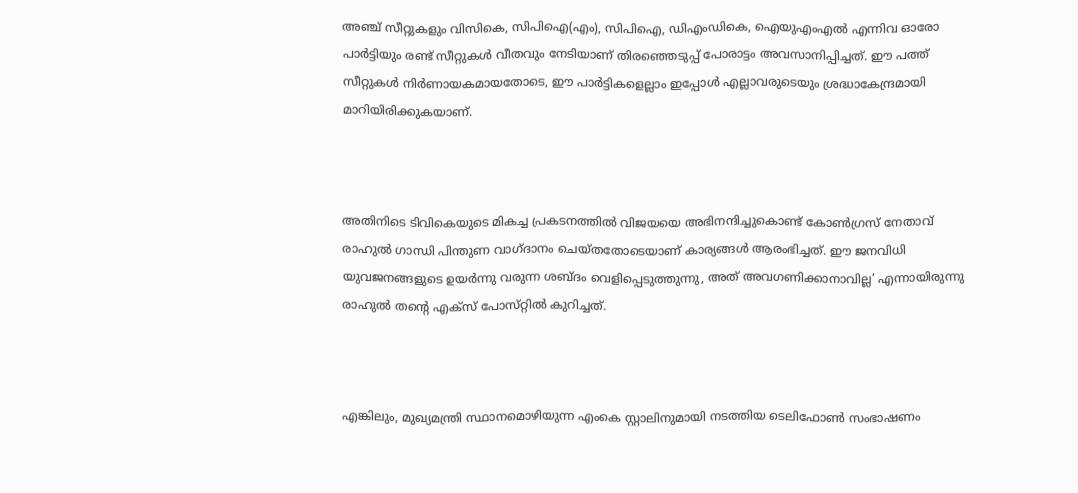അഞ്ച് സീറ്റുകളും വിസികെ, സിപിഐ(എം), സിപിഐ, ഡിഎംഡികെ, ഐയുഎംഎല്‍ എന്നിവ ഓരോ പാർട്ടിയും രണ്ട് സീറ്റുകള്‍ വീതവും നേടിയാണ് തിരഞ്ഞെടുപ്പ് പോരാട്ടം അവസാനിപ്പിച്ചത്. ഈ പത്ത് സീറ്റുകള്‍ നിർണായകമായതോടെ, ഈ പാർട്ടികളെല്ലാം ഇപ്പോള്‍ എല്ലാവരുടെയും ശ്രദ്ധാകേന്ദ്രമായി മാറിയിരിക്കുകയാണ്.



അതിനിടെ ടിവികെയുടെ മികച്ച പ്രകടനത്തില്‍ വിജയയെ അഭിനന്ദിച്ചുകൊണ്ട് കോണ്‍ഗ്രസ് നേതാവ് രാഹുല്‍ ഗാന്ധി പിന്തുണ വാഗ്‌ദാനം ചെയ്‌തതോടെയാണ് കാര്യങ്ങള്‍ ആരംഭിച്ചത്. ഈ ജനവിധി യുവജനങ്ങളുടെ ഉയർന്നു വരുന്ന ശബ്‌ദം വെളിപ്പെടുത്തുന്നു, അത് അവഗണിക്കാനാവില്ല’ എന്നായിരുന്നു രാഹുല്‍ തന്റെ എക്‌സ് പോസ്‌റ്റില്‍ കുറിച്ചത്.



എങ്കിലും, മുഖ്യമന്ത്രി സ്ഥാനമൊഴിയുന്ന എംകെ സ്റ്റാലിനുമായി നടത്തിയ ടെലിഫോണ്‍ സംഭാഷണം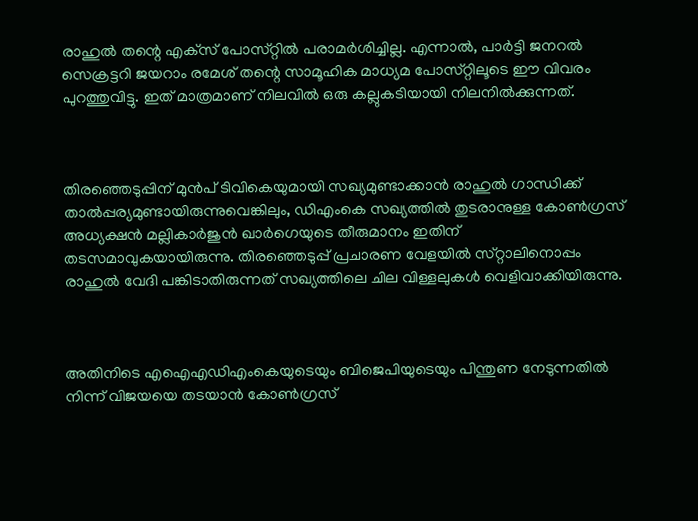രാഹുല്‍ തന്റെ എക്‌സ് പോസ്‌റ്റില്‍ പരാമർശിച്ചില്ല. എന്നാല്‍, പാർട്ടി ജനറല്‍ സെക്രട്ടറി ജയറാം രമേശ് തന്റെ സാമൂഹിക മാധ്യമ പോസ്‌റ്റിലൂടെ ഈ വിവരം പുറത്തുവിട്ടു. ഇത് മാത്രമാണ് നിലവില്‍ ഒരു കല്ലുകടിയായി നിലനില്‍ക്കുന്നത്.



തിരഞ്ഞെടുപ്പിന് മുൻപ് ടിവികെയുമായി സഖ്യമുണ്ടാക്കാൻ രാഹുല്‍ ഗാന്ധിക്ക് താല്‍പ്പര്യമുണ്ടായിരുന്നുവെങ്കിലും, ഡിഎംകെ സഖ്യത്തില്‍ തുടരാനുള്ള കോണ്‍ഗ്രസ് അധ്യക്ഷൻ മല്ലികാർജുൻ ഖാർഗെയുടെ തീരുമാനം ഇതിന് തടസമാവുകയായിരുന്നു. തിരഞ്ഞെടുപ്പ് പ്രചാരണ വേളയില്‍ സ്‌റ്റാലിനൊപ്പം രാഹുല്‍ വേദി പങ്കിടാതിരുന്നത് സഖ്യത്തിലെ ചില വിള്ളലുകള്‍ വെളിവാക്കിയിരുന്നു.



അതിനിടെ എഐഎഡിഎംകെയുടെയും ബിജെപിയുടെയും പിന്തുണ നേടുന്നതില്‍ നിന്ന് വിജയയെ തടയാൻ കോണ്‍ഗ്രസ്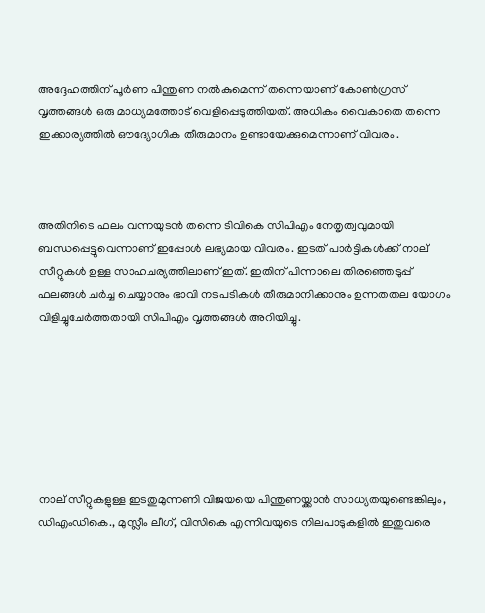അദ്ദേഹത്തിന് പൂർണ പിന്തുണ നല്‍കുമെന്ന് തന്നെയാണ് കോണ്‍ഗ്രസ് വൃത്തങ്ങള്‍ ഒരു മാധ്യമത്തോട് വെളിപ്പെടുത്തിയത്. അധികം വൈകാതെ തന്നെ ഇക്കാര്യത്തില്‍ ഔദ്യോഗിക തീരുമാനം ഉണ്ടായേക്കുമെന്നാണ് വിവരം.



അതിനിടെ ഫലം വന്നയുടൻ തന്നെ ടിവികെ സിപിഎം നേതൃത്വവുമായി ബന്ധപ്പെട്ടുവെന്നാണ് ഇപ്പോള്‍ ലഭ്യമായ വിവരം. ഇടത് പാർട്ടികള്‍ക്ക് നാല് സീറ്റുകള്‍ ഉള്ള സാഹചര്യത്തിലാണ് ഇത്. ഇതിന് പിന്നാലെ തിരഞ്ഞെടുപ്പ് ഫലങ്ങള്‍ ചർച്ച ചെയ്യാനും ഭാവി നടപടികള്‍ തീരുമാനിക്കാനും ഉന്നതതല യോഗം വിളിച്ചുചേർത്തതായി സിപിഎം വൃത്തങ്ങള്‍ അറിയിച്ചു.







നാല് സീറ്റുകളുള്ള ഇടതുമുന്നണി വിജയയെ പിന്തുണയ്ക്കാൻ സാധ്യതയുണ്ടെങ്കിലും, ഡിഎംഡികെ., മുസ്ലീം ലീഗ്, വിസികെ എന്നിവയുടെ നിലപാടുകളില്‍ ഇതുവരെ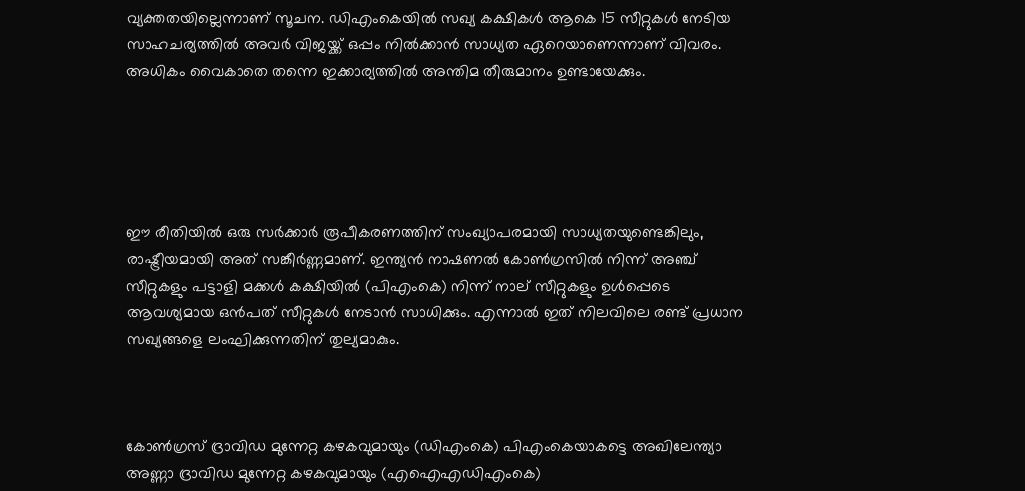വ്യക്തതയില്ലെന്നാണ് സൂചന. ഡിഎംകെയില്‍ സഖ്യ കക്ഷികള്‍ ആകെ 15 സീറ്റുകള്‍ നേടിയ സാഹചര്യത്തില്‍ അവർ വിജയ്ക്ക് ഒപ്പം നില്‍ക്കാൻ സാധ്യത ഏറെയാണെന്നാണ് വിവരം. അധികം വൈകാതെ തന്നെ ഇക്കാര്യത്തില്‍ അന്തിമ തീരുമാനം ഉണ്ടായേക്കും.





ഈ രീതിയില്‍ ഒരു സർക്കാർ രൂപീകരണത്തിന് സംഖ്യാപരമായി സാധ്യതയുണ്ടെങ്കിലും, രാഷ്ട്രീയമായി അത് സങ്കീർണ്ണമാണ്. ഇന്ത്യൻ നാഷണല്‍ കോണ്‍ഗ്രസില്‍ നിന്ന് അഞ്ച് സീറ്റുകളും പട്ടാളി മക്കള്‍ കക്ഷിയില്‍ (പിഎംകെ) നിന്ന് നാല് സീറ്റുകളും ഉള്‍പ്പെടെ ആവശ്യമായ ഒൻപത് സീറ്റുകള്‍ നേടാൻ സാധിക്കും. എന്നാല്‍ ഇത് നിലവിലെ രണ്ട് പ്രധാന സഖ്യങ്ങളെ ലംഘിക്കുന്നതിന് തുല്യമാകും.



കോണ്‍ഗ്രസ് ദ്രാവിഡ മുന്നേറ്റ കഴകവുമായും (ഡിഎംകെ) പിഎംകെയാകട്ടെ അഖിലേന്ത്യാ അണ്ണാ ദ്രാവിഡ മുന്നേറ്റ കഴകവുമായും (എഐഎഡിഎംകെ)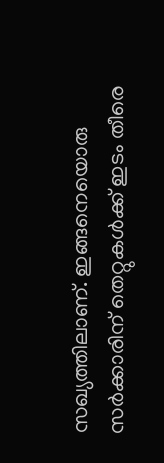സഖ്യത്തിലാണ്. ഇങ്ങനെയൊരു സർക്കാരിന് തെറ്റുകള്‍ക്ക് ഇടം തീരെ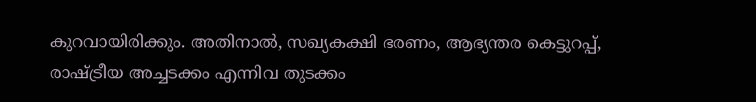കുറവായിരിക്കും. അതിനാല്‍, സഖ്യകക്ഷി ഭരണം, ആഭ്യന്തര കെട്ടുറപ്പ്, രാഷ്ട്രീയ അച്ചടക്കം എന്നിവ തുടക്കം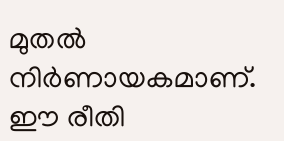മുതല്‍ നിർണായകമാണ്. ഈ രീതി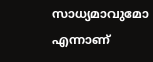സാധ്യമാവുമോ എന്നാണ്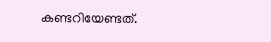കണ്ടറിയേണ്ടത്.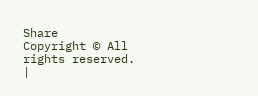Share
Copyright © All rights reserved. |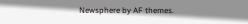Newsphere by AF themes.